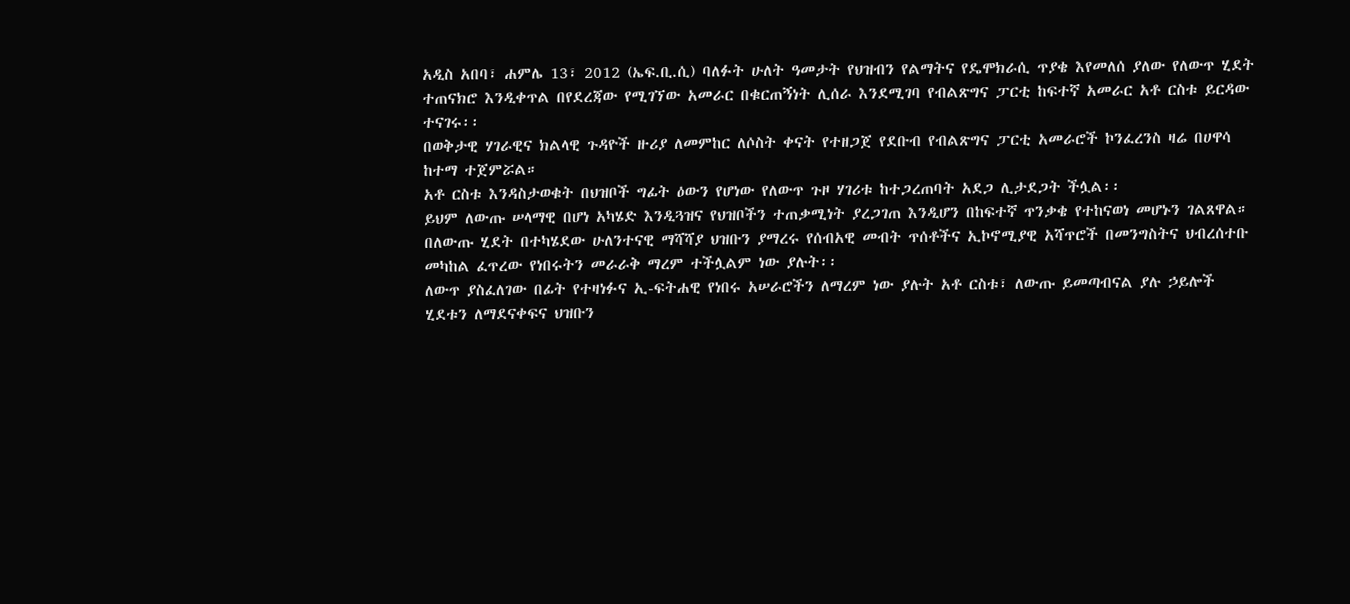አዲስ አበባ፣ ሐምሌ 13፣ 2012 (ኤፍ.ቢ.ሲ) ባለፉት ሁለት ዓመታት የህዝብን የልማትና የዴሞክራሲ ጥያቄ እየመለሰ ያለው የለውጥ ሂደት ተጠናክሮ እንዲቀጥል በየደረጃው የሚገኘው አመራር በቁርጠኝነት ሊሰራ እንደሚገባ የብልጽግና ፓርቲ ከፍተኛ አመራር አቶ ርስቱ ይርዳው ተናገሩ፡፡
በወቅታዊ ሃገራዊና ክልላዊ ጉዳዮች ዙሪያ ለመምከር ለሶስት ቀናት የተዘጋጀ የደቡብ የብልጽግና ፓርቲ አመራሮች ኮንፈረንስ ዛሬ በሀዋሳ ከተማ ተጀምሯል።
አቶ ርስቱ እንዳስታወቁት በህዝቦች ግፊት ዕውን የሆነው የለውጥ ጉዞ ሃገሪቱ ከተጋረጠባት አደጋ ሊታደጋት ችሏል፡፡
ይህም ለውጡ ሠላማዊ በሆነ አካሄድ እንዲጓዝና የህዝቦችን ተጠቃሚነት ያረጋገጠ እንዲሆን በከፍተኛ ጥንቃቄ የተከናወነ መሆኑን ገልጸዋል።
በለውጡ ሂደት በተካሄደው ሁለንተናዊ ማሻሻያ ህዝቡን ያማረሩ የሰብአዊ መብት ጥሰቶችና ኢኮኖሚያዊ አሻጥሮች በመንግስትና ህብረሰተቡ መካከል ፈጥረው የነበሩትን መራራቅ ማረም ተችሏልም ነው ያሉት፡፡
ለውጥ ያስፈለገው በፊት የተዛነፉና ኢ-ፍትሐዊ የነበሩ አሠራሮችን ለማረም ነው ያሉት አቶ ርስቱ፣ ለውጡ ይመጣብናል ያሉ ኃይሎች ሂደቱን ለማደናቀፍና ህዝቡን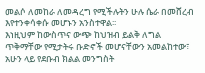መልሶ ለመከራ ለመዳረግ የሚችሉትን ሁሉ ሴራ በመሸረብ እየተንቀሳቀሱ መሆኑን አንስተዋል፡፡
እነዚህም ከውስጥና ውጭ ከህዝብ ይልቅ ለግል ጥቅማቸው የሚታትሩ ቡድኖች መሆናቸውን አመልከተው፣ አሁን ላይ የደቡብ ክልል መንግስት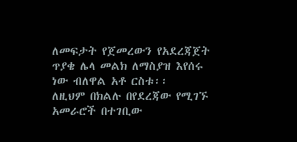ለመፍታት የጀመረውን የአደረጃጀት ጥያቄ ሌላ መልክ ለማስያዝ እየሰሩ ነው ብለዋል አቶ ርስቱ፡፡
ለዚህም በክልሉ በየደረጃው የሚገኙ አመራሮች በተገቢው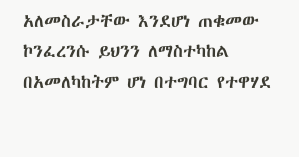አለመስራታቸው እንደሆነ ጠቁመው ኮንፈረንሱ ይህንን ለማስተካከል በአመለካከትም ሆነ በተግባር የተዋሃደ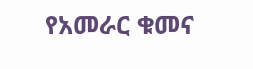የአመራር ቁመና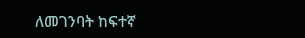ለመገንባት ከፍተኛ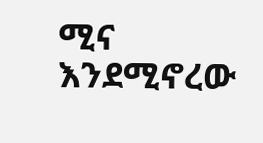ሚና እንደሚኖረው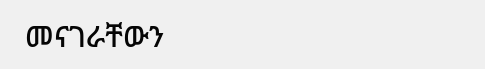መናገራቸውን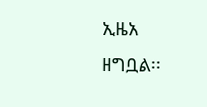ኢዜአ ዘግቧል፡፡